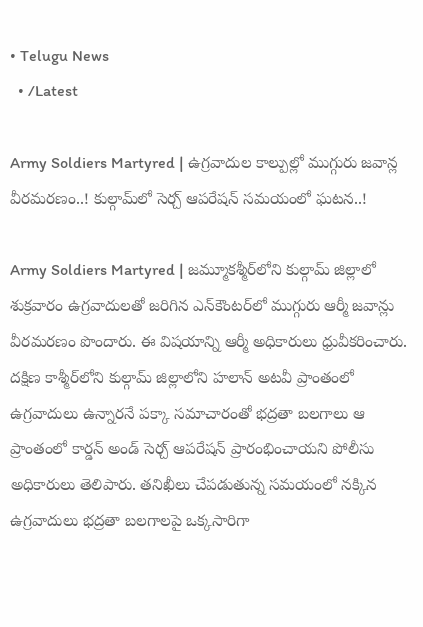• Telugu News
  • /Latest

Army Soldiers Martyred | ఉగ్రవాదుల కాల్పుల్లో ముగ్గురు జవాన్ల వీరమరణం..! కుల్గామ్‌లో సెర్చ్‌ ఆపరేషన్‌ సమయంలో ఘటన..!

Army Soldiers Martyred | జమ్మూకశ్మీర్‌లోని కుల్గామ్ జిల్లాలో శుక్రవారం ఉగ్రవాదులతో జరిగిన ఎన్‌కౌంటర్‌లో ముగ్గురు ఆర్మీ జవాన్లు వీరమరణం పొందారు. ఈ విషయాన్ని ఆర్మీ అధికారులు ధ్రువీకరించారు. దక్షిణ కాశ్మీర్‌లోని కుల్గామ్ జిల్లాలోని హలాన్ అటవీ ప్రాంతంలో ఉగ్రవాదులు ఉన్నారనే పక్కా సమాచారంతో భద్రతా బలగాలు ఆ ప్రాంతంలో కార్డన్ అండ్‌ సెర్చ్ ఆపరేషన్ ప్రారంభించాయని పోలీసు అధికారులు తెలిపారు. తనిఖీలు చేపడుతున్న సమయంలో నక్కిన ఉగ్రవాదులు భద్రతా బలగాలపై ఒక్కసారిగా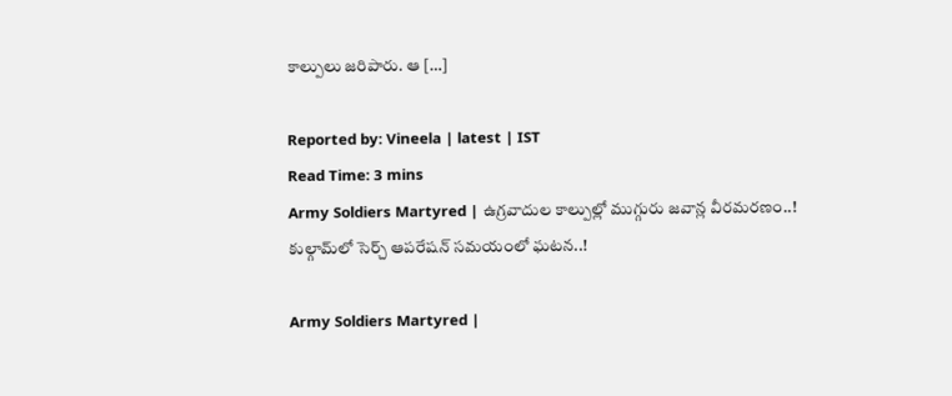కాల్పులు జరిపారు. ఆ […]

Reported by: Vineela | latest | IST
Read Time: 3 mins
Army Soldiers Martyred | ఉగ్రవాదుల కాల్పుల్లో ముగ్గురు జవాన్ల వీరమరణం..! కుల్గామ్‌లో సెర్చ్‌ ఆపరేషన్‌ సమయంలో ఘటన..!

Army Soldiers Martyred |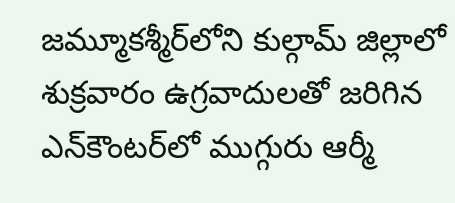జమ్మూకశ్మీర్‌లోని కుల్గామ్ జిల్లాలో శుక్రవారం ఉగ్రవాదులతో జరిగిన ఎన్‌కౌంటర్‌లో ముగ్గురు ఆర్మీ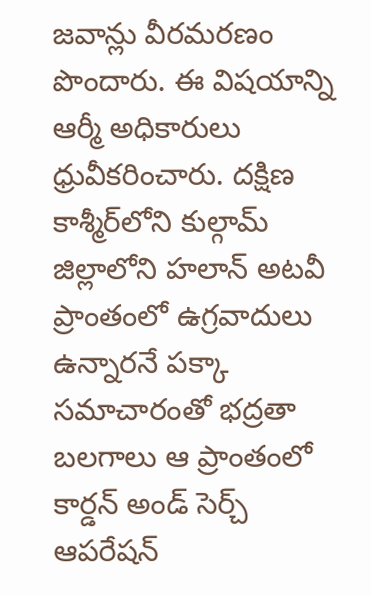జవాన్లు వీరమరణం పొందారు. ఈ విషయాన్ని ఆర్మీ అధికారులు ధ్రువీకరించారు. దక్షిణ కాశ్మీర్‌లోని కుల్గామ్ జిల్లాలోని హలాన్ అటవీ ప్రాంతంలో ఉగ్రవాదులు ఉన్నారనే పక్కా సమాచారంతో భద్రతా బలగాలు ఆ ప్రాంతంలో కార్డన్ అండ్‌ సెర్చ్ ఆపరేషన్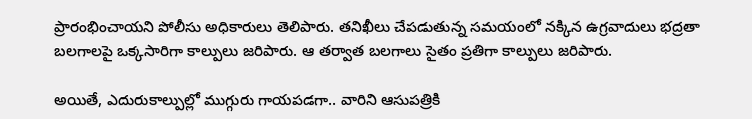ప్రారంభించాయని పోలీసు అధికారులు తెలిపారు. తనిఖీలు చేపడుతున్న సమయంలో నక్కిన ఉగ్రవాదులు భద్రతా బలగాలపై ఒక్కసారిగా కాల్పులు జరిపారు. ఆ తర్వాత బలగాలు సైతం ప్రతిగా కాల్పులు జరిపారు.

అయితే, ఎదురుకాల్పుల్లో ముగ్గురు గాయపడగా.. వారిని ఆసుపత్రికి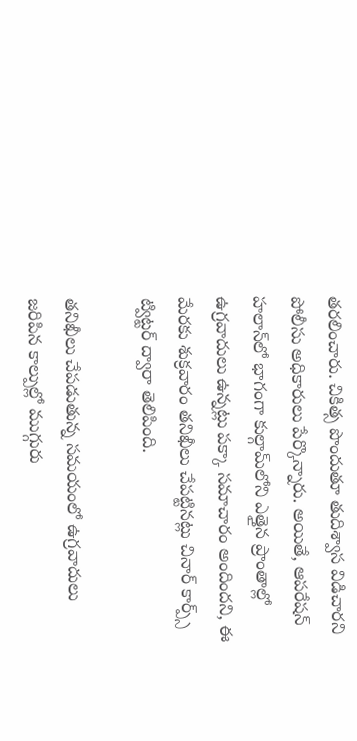తరలించారు. చికిత్స పొందుతూ తుదిశ్వాస విడిచారని పోలీసు అధికారులు పేర్కొన్నారు. అయితే, ఆపరేషన్‌ హలాన్‌లో భాగంగా కుల్గామ్‌లోని ఎత్తైన ప్రాంతాల్లో ఉగ్రవాదులు ఉన్నట్లు పక్కా సమాచారం అందిందని, ఈ మేరకు శుక్రవారం తనిఖీలు చేపట్టినట్లు చినార్‌ కార్ప్స్‌ ట్విట్టర్‌ ద్వారా తెలిపింది.

తనిఖీలు చేపడుతున్న సమయంలో ఉగ్రవాదులు జరిపిన కాల్పుల్లో ముగ్గురు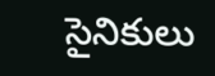సైనికులు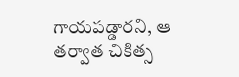గాయపడ్డారని, ఆ తర్వాత చికిత్స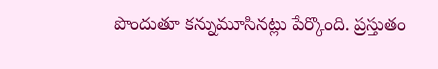పొందుతూ కన్నుమూసినట్లు పేర్కొంది. ప్రస్తుతం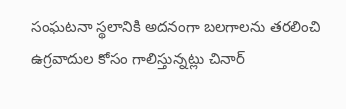సంఘటనా స్థలానికి అదనంగా బలగాలను తరలించి ఉగ్రవాదుల కోసం గాలిస్తున్నట్లు చినార్‌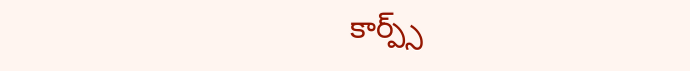కార్ప్స్‌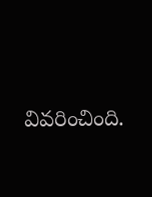వివరించింది.